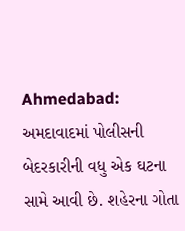Ahmedabad: અમદાવાદમાં પોલીસની બેદરકારીની વધુ એક ઘટના સામે આવી છે. શહેરના ગોતા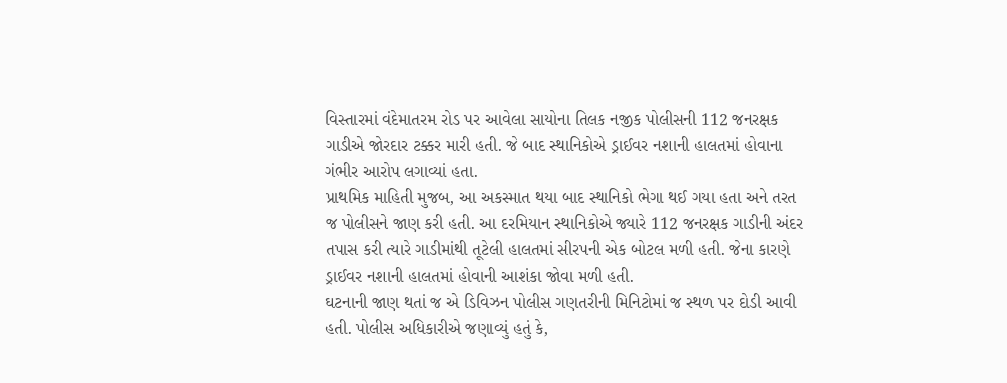વિસ્તારમાં વંદેમાતરમ રોડ પર આવેલા સાયોના તિલક નજીક પોલીસની 112 જનરક્ષક ગાડીએ જોરદાર ટક્કર મારી હતી. જે બાદ સ્થાનિકોએ ડ્રાઈવર નશાની હાલતમાં હોવાના ગંભીર આરોપ લગાવ્યાં હતા.
પ્રાથમિક માહિતી મુજબ, આ અકસ્માત થયા બાદ સ્થાનિકો ભેગા થઈ ગયા હતા અને તરત જ પોલીસને જાણ કરી હતી. આ દરમિયાન સ્થાનિકોએ જ્યારે 112 જનરક્ષક ગાડીની અંદર તપાસ કરી ત્યારે ગાડીમાંથી તૂટેલી હાલતમાં સીરપની એક બોટલ મળી હતી. જેના કારણે ડ્રાઈવર નશાની હાલતમાં હોવાની આશંકા જોવા મળી હતી.
ઘટનાની જાણ થતાં જ એ ડિવિઝન પોલીસ ગણતરીની મિનિટોમાં જ સ્થળ પર દોડી આવી હતી. પોલીસ અધિકારીએ જણાવ્યું હતું કે,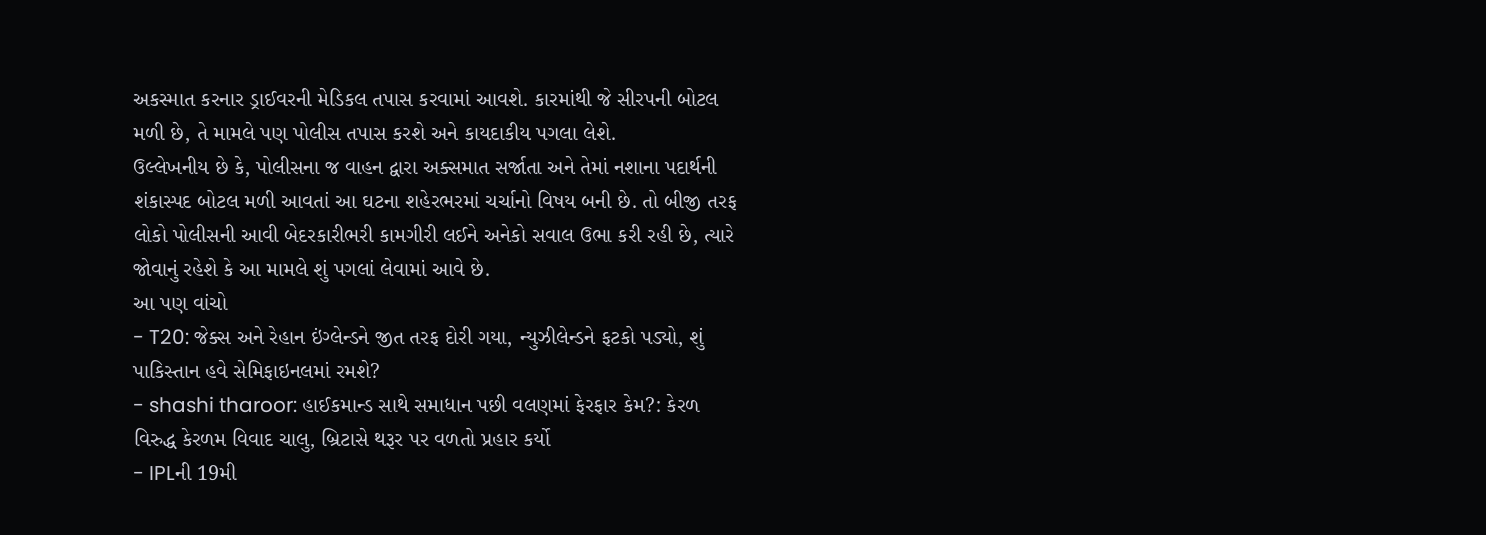અકસ્માત કરનાર ડ્રાઈવરની મેડિકલ તપાસ કરવામાં આવશે. કારમાંથી જે સીરપની બોટલ મળી છે, તે મામલે પણ પોલીસ તપાસ કરશે અને કાયદાકીય પગલા લેશે.
ઉલ્લેખનીય છે કે, પોલીસના જ વાહન દ્વારા અક્સમાત સર્જાતા અને તેમાં નશાના પદાર્થની શંકાસ્પદ બોટલ મળી આવતાં આ ઘટના શહેરભરમાં ચર્ચાનો વિષય બની છે. તો બીજી તરફ લોકો પોલીસની આવી બેદરકારીભરી કામગીરી લઈને અનેકો સવાલ ઉભા કરી રહી છે, ત્યારે જોવાનું રહેશે કે આ મામલે શું પગલાં લેવામાં આવે છે.
આ પણ વાંચો
- T20: જેક્સ અને રેહાન ઇંગ્લેન્ડને જીત તરફ દોરી ગયા, ન્યુઝીલેન્ડને ફટકો પડ્યો, શું પાકિસ્તાન હવે સેમિફાઇનલમાં રમશે?
- shashi tharoor: હાઈકમાન્ડ સાથે સમાધાન પછી વલણમાં ફેરફાર કેમ?: કેરળ વિરુદ્ધ કેરળમ વિવાદ ચાલુ, બ્રિટાસે થરૂર પર વળતો પ્રહાર કર્યો
- IPLની 19મી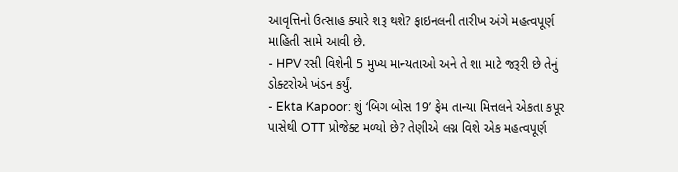આવૃત્તિનો ઉત્સાહ ક્યારે શરૂ થશે? ફાઇનલની તારીખ અંગે મહત્વપૂર્ણ માહિતી સામે આવી છે.
- HPV રસી વિશેની 5 મુખ્ય માન્યતાઓ અને તે શા માટે જરૂરી છે તેનું ડોક્ટરોએ ખંડન કર્યું.
- Ekta Kapoor: શું ‘બિગ બોસ 19’ ફેમ તાન્યા મિત્તલને એકતા કપૂર પાસેથી OTT પ્રોજેક્ટ મળ્યો છે? તેણીએ લગ્ન વિશે એક મહત્વપૂર્ણ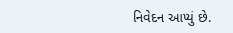નિવેદન આપ્યું છે.